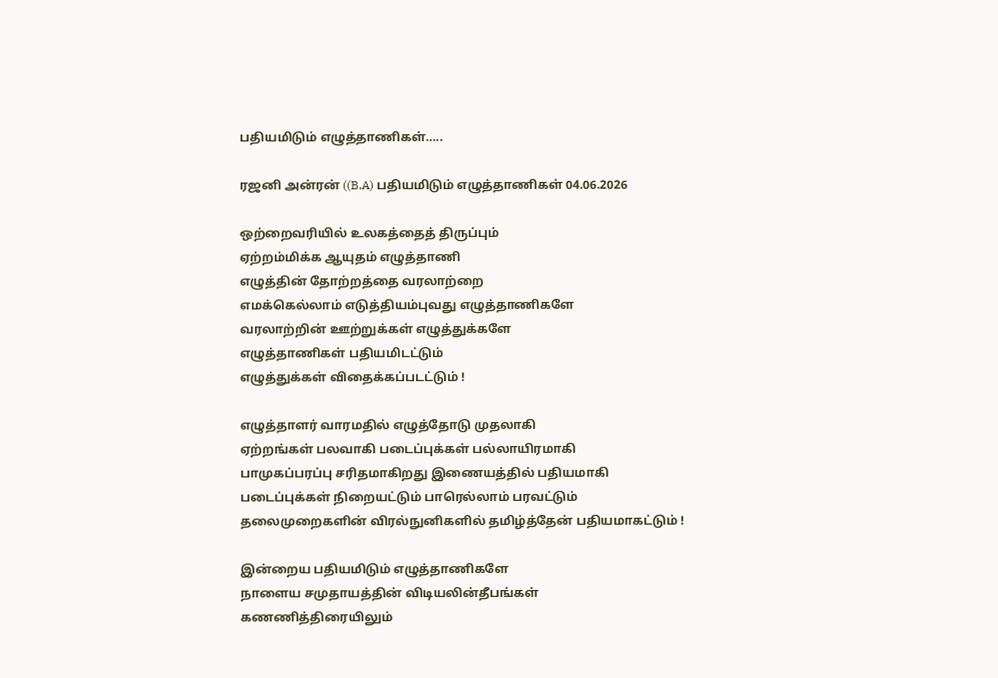பதியமிடும் எழுத்தாணிகள்…..

ரஜனி அன்ரன் ((B.A) பதியமிடும் எழுத்தாணிகள் 04.06.2026

ஒற்றைவரியில் உலகத்தைத் திருப்பும்
ஏற்றம்மிக்க ஆயுதம் எழுத்தாணி
எழுத்தின் தோற்றத்தை வரலாற்றை
எமக்கெல்லாம் எடுத்தியம்புவது எழுத்தாணிகளே
வரலாற்றின் ஊற்றுக்கள் எழுத்துக்களே
எழுத்தாணிகள் பதியமிடட்டும்
எழுத்துக்கள் விதைக்கப்படட்டும் !

எழுத்தாளர் வாரமதில் எழுத்தோடு முதலாகி
ஏற்றங்கள் பலவாகி படைப்புக்கள் பல்லாயிரமாகி
பாமுகப்பரப்பு சரிதமாகிறது இணையத்தில் பதியமாகி
படைப்புக்கள் நிறையட்டும் பாரெல்லாம் பரவட்டும்
தலைமுறைகளின் விரல்நுனிகளில் தமிழ்த்தேன் பதியமாகட்டும் !

இன்றைய பதியமிடும் எழுத்தாணிகளே
நாளைய சமுதாயத்தின் விடியலின்தீபங்கள்
கணணித்திரையிலும்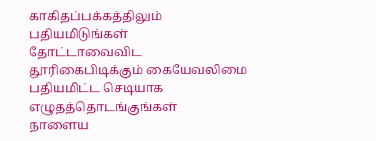காகிதப்பக்கத்திலும் பதியமிடுங்கள்
தோட்டாவைவிட தூரிகைபிடிக்கும் கையேவலிமை
பதியமிட்ட செடியாக எழுதத்தொடங்குங்கள்
நாளைய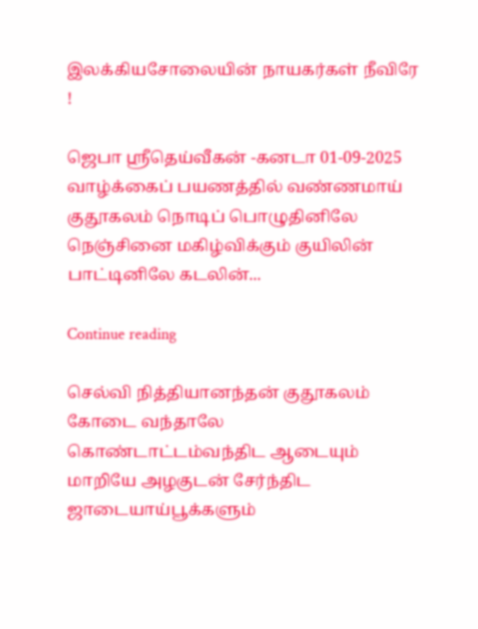இலக்கியசோலையின் நாயகர்கள் நீவிரே !

ஜெபா ஸ்ரீதெய்வீகன் -கனடா 01-09-2025 வாழ்க்கைப் பயணத்தில் வண்ணமாய் குதூகலம் நொடிப் பொழுதினிலே நெஞ்சினை மகிழ்விக்கும் குயிலின் பாட்டினிலே கடலின்...

Continue reading

செல்வி நித்தியானந்தன் குதூகலம் கோடை வந்தாலே கொண்டாட்டம்வந்திட ஆடையும் மாறியே அழகுடன் சேர்ந்திட ஜாடையாய்பூக்களும்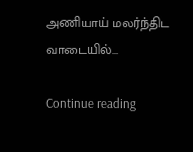அணியாய் மலர்ந்திட வாடையில்...

Continue reading